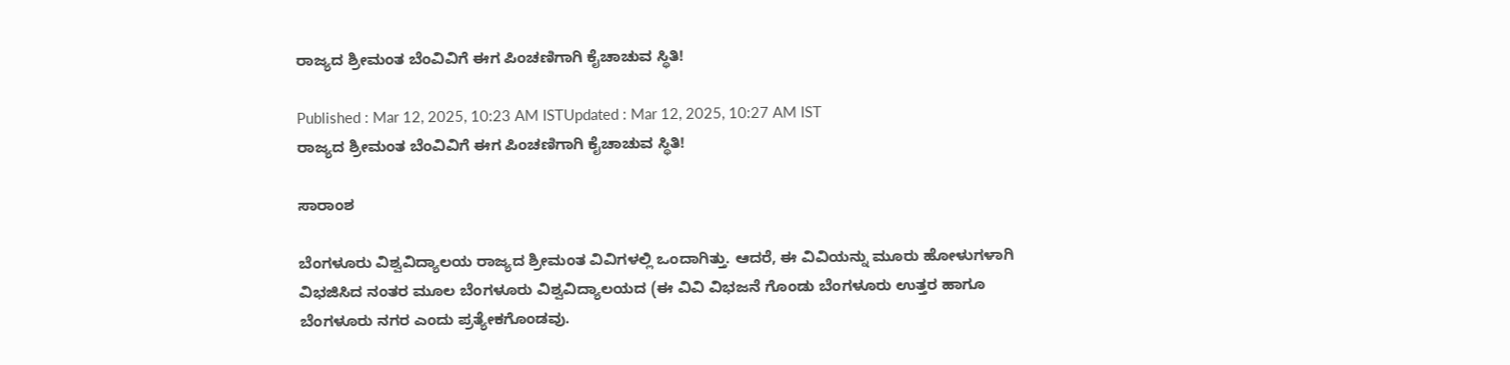ರಾಜ್ಯದ ಶ್ರೀಮಂತ ಬೆಂವಿವಿಗೆ ಈಗ ಪಿಂಚಣಿಗಾಗಿ ಕೈಚಾಚುವ ಸ್ಥಿತಿ!

Published : Mar 12, 2025, 10:23 AM ISTUpdated : Mar 12, 2025, 10:27 AM IST
ರಾಜ್ಯದ ಶ್ರೀಮಂತ ಬೆಂವಿವಿಗೆ ಈಗ ಪಿಂಚಣಿಗಾಗಿ ಕೈಚಾಚುವ ಸ್ಥಿತಿ!

ಸಾರಾಂಶ

ಬೆಂಗಳೂರು ವಿಶ್ವವಿದ್ಯಾಲಯ ರಾಜ್ಯದ ಶ್ರೀಮಂತ ವಿವಿಗಳಲ್ಲಿ ಒಂದಾಗಿತ್ತು. ಆದರೆ, ಈ ವಿವಿಯನ್ನು ಮೂರು ಹೋಳುಗಳಾಗಿ ವಿಭಜಿಸಿದ ನಂತರ ಮೂಲ ಬೆಂಗಳೂರು ವಿಶ್ವವಿದ್ಯಾಲಯದ (ಈ ವಿವಿ ವಿಭಜನೆ ಗೊಂಡು ಬೆಂಗಳೂರು ಉತ್ತರ ಹಾಗೂ ಬೆಂಗಳೂರು ನಗರ ಎಂದು ಪ್ರತ್ಯೇಕಗೊಂಡವು.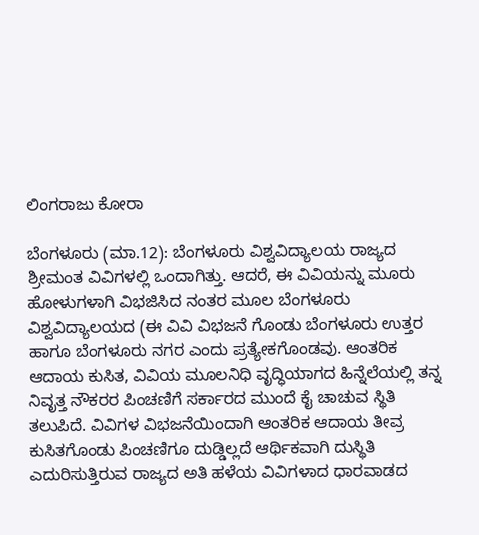ಲಿಂಗರಾಜು ಕೋರಾ

ಬೆಂಗಳೂರು (ಮಾ.12): ಬೆಂಗಳೂರು ವಿಶ್ವವಿದ್ಯಾಲಯ ರಾಜ್ಯದ ಶ್ರೀಮಂತ ವಿವಿಗಳಲ್ಲಿ ಒಂದಾಗಿತ್ತು. ಆದರೆ, ಈ ವಿವಿಯನ್ನು ಮೂರು ಹೋಳುಗಳಾಗಿ ವಿಭಜಿಸಿದ ನಂತರ ಮೂಲ ಬೆಂಗಳೂರು ವಿಶ್ವವಿದ್ಯಾಲಯದ (ಈ ವಿವಿ ವಿಭಜನೆ ಗೊಂಡು ಬೆಂಗಳೂರು ಉತ್ತರ ಹಾಗೂ ಬೆಂಗಳೂರು ನಗರ ಎಂದು ಪ್ರತ್ಯೇಕಗೊಂಡವು. ಆಂತರಿಕ ಆದಾಯ ಕುಸಿತ, ವಿವಿಯ ಮೂಲನಿಧಿ ವೃದ್ಧಿಯಾಗದ ಹಿನ್ನೆಲೆಯಲ್ಲಿ ತನ್ನ ನಿವೃತ್ತ ನೌಕರರ ಪಿಂಚಣಿಗೆ ಸರ್ಕಾರದ ಮುಂದೆ ಕೈ ಚಾಚುವ ಸ್ಥಿತಿ ತಲುಪಿದೆ. ವಿವಿಗಳ ವಿಭಜನೆಯಿಂದಾಗಿ ಆಂತರಿಕ ಆದಾಯ ತೀವ್ರ ಕುಸಿತಗೊಂಡು ಪಿಂಚಣಿಗೂ ದುಡ್ಡಿಲ್ಲದೆ ಆರ್ಥಿಕವಾಗಿ ದುಸ್ಥಿತಿ ಎದುರಿಸುತ್ತಿರುವ ರಾಜ್ಯದ ಅತಿ ಹಳೆಯ ವಿವಿಗಳಾದ ಧಾರವಾಡದ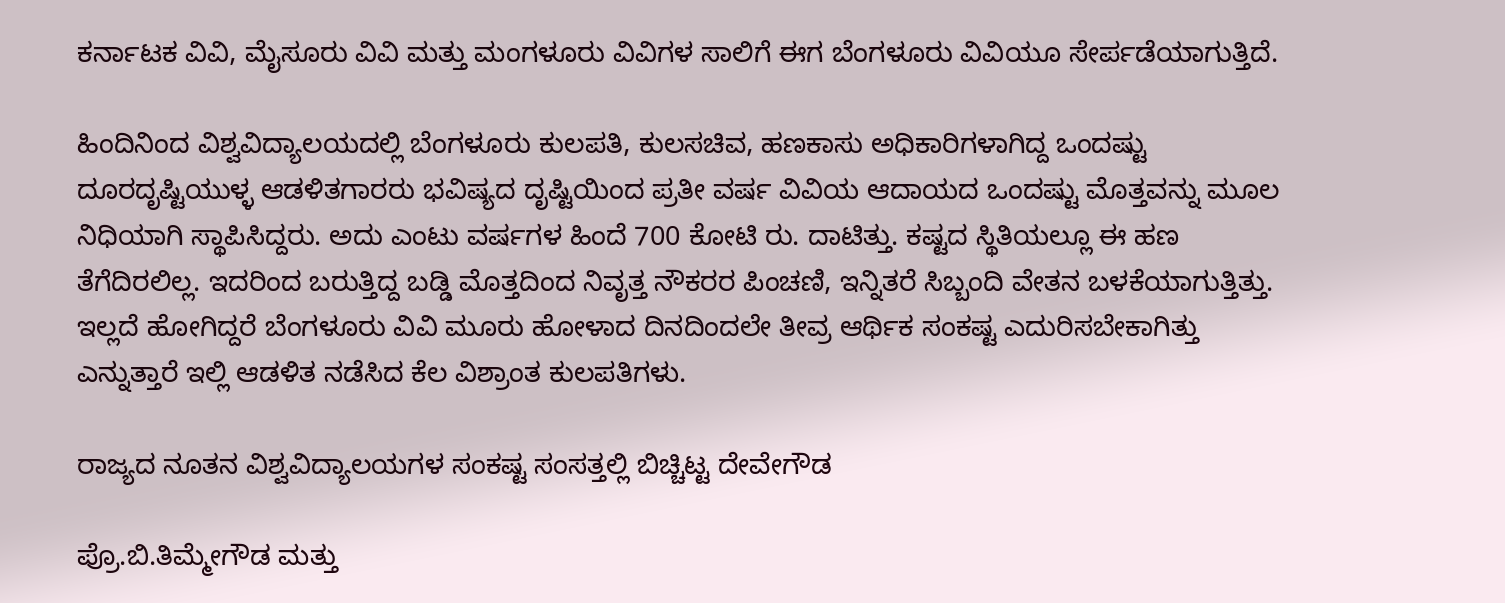ಕರ್ನಾಟಕ ವಿವಿ, ಮೈಸೂರು ವಿವಿ ಮತ್ತು ಮಂಗಳೂರು ವಿವಿಗಳ ಸಾಲಿಗೆ ಈಗ ಬೆಂಗಳೂರು ವಿವಿಯೂ ಸೇರ್ಪಡೆಯಾಗುತ್ತಿದೆ.

ಹಿಂದಿನಿಂದ ವಿಶ್ವವಿದ್ಯಾಲಯದಲ್ಲಿ ಬೆಂಗಳೂರು ಕುಲಪತಿ, ಕುಲಸಚಿವ, ಹಣಕಾಸು ಅಧಿಕಾರಿಗಳಾಗಿದ್ದ ಒಂದಷ್ಟು ದೂರದೃಷ್ಟಿಯುಳ್ಳ ಆಡಳಿತಗಾರರು ಭವಿಷ್ಯದ ದೃಷ್ಟಿಯಿಂದ ಪ್ರತೀ ವರ್ಷ ವಿವಿಯ ಆದಾಯದ ಒಂದಷ್ಟು ಮೊತ್ತವನ್ನು ಮೂಲ ನಿಧಿಯಾಗಿ ಸ್ಥಾಪಿಸಿದ್ದರು. ಅದು ಎಂಟು ವರ್ಷಗಳ ಹಿಂದೆ 700 ಕೋಟಿ ರು. ದಾಟಿತ್ತು. ಕಷ್ಟದ ಸ್ಥಿತಿಯಲ್ಲೂ ಈ ಹಣ ತೆಗೆದಿರಲಿಲ್ಲ. ಇದರಿಂದ ಬರುತ್ತಿದ್ದ ಬಡ್ಡಿ ಮೊತ್ತದಿಂದ ನಿವೃತ್ತ ನೌಕರರ ಪಿಂಚಣಿ, ಇನ್ನಿತರೆ ಸಿಬ್ಬಂದಿ ವೇತನ ಬಳಕೆಯಾಗುತ್ತಿತ್ತು. ಇಲ್ಲದೆ ಹೋಗಿದ್ದರೆ ಬೆಂಗಳೂರು ವಿವಿ ಮೂರು ಹೋಳಾದ ದಿನದಿಂದಲೇ ತೀವ್ರ ಆರ್ಥಿಕ ಸಂಕಷ್ಟ ಎದುರಿಸಬೇಕಾಗಿತ್ತು ಎನ್ನುತ್ತಾರೆ ಇಲ್ಲಿ ಆಡಳಿತ ನಡೆಸಿದ ಕೆಲ ವಿಶ್ರಾಂತ ಕುಲಪತಿಗಳು.

ರಾಜ್ಯದ ನೂತನ ವಿಶ್ವವಿದ್ಯಾಲಯಗಳ ಸಂಕಷ್ಟ ಸಂಸತ್ತಲ್ಲಿ ಬಿಚ್ಚಿಟ್ಟ ದೇವೇಗೌಡ

ಪ್ರೊ.ಬಿ.ತಿಮ್ಮೇಗೌಡ ಮತ್ತು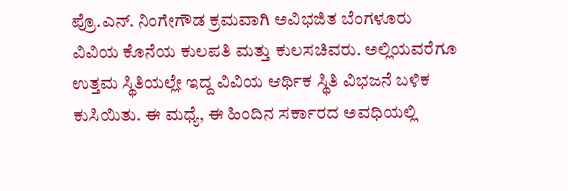ಪ್ರೊ.ಎನ್. ನಿಂಗೇಗೌಡ ಕ್ರಮವಾಗಿ ಅವಿಭಜಿತ ಬೆಂಗಳೂರು ವಿವಿಯ ಕೊನೆಯ ಕುಲಪತಿ ಮತ್ತು ಕುಲಸಚಿವರು. ಅಲ್ಲಿಯವರೆಗೂ ಉತ್ತಮ ಸ್ಥಿತಿಯಲ್ಲೇ ಇದ್ದ ವಿವಿಯ ಆರ್ಥಿಕ ಸ್ಥಿತಿ ವಿಭಜನೆ ಬಳಿಕ ಕುಸಿಯಿತು. ಈ ಮಧ್ಯೆ, ಈ ಹಿಂದಿನ ಸರ್ಕಾರದ ಅವಧಿಯಲ್ಲಿ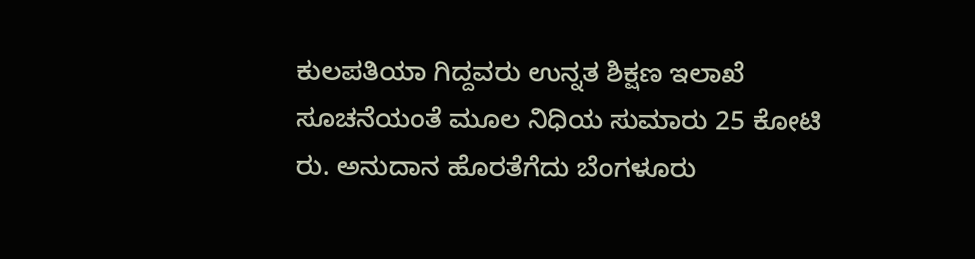ಕುಲಪತಿಯಾ ಗಿದ್ದವರು ಉನ್ನತ ಶಿಕ್ಷಣ ಇಲಾಖೆ ಸೂಚನೆಯಂತೆ ಮೂಲ ನಿಧಿಯ ಸುಮಾರು 25 ಕೋಟಿ ರು. ಅನುದಾನ ಹೊರತೆಗೆದು ಬೆಂಗಳೂರು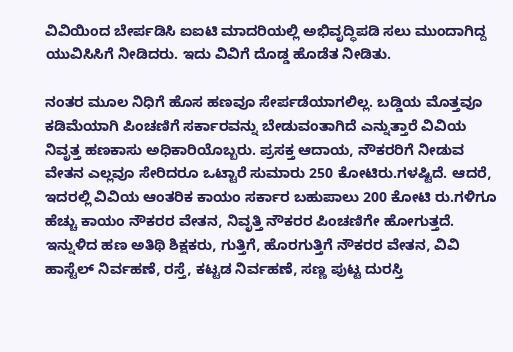ವಿವಿಯಿಂದ ಬೇರ್ಪಡಿಸಿ ಐಐಟಿ ಮಾದರಿಯಲ್ಲಿ ಅಭಿವೃದ್ಧಿಪಡಿ ಸಲು ಮುಂದಾಗಿದ್ದ ಯುವಿಸಿಸಿಗೆ ನೀಡಿದರು. ಇದು ವಿವಿಗೆ ದೊಡ್ಡ ಹೊಡೆತ ನೀಡಿತು.

ನಂತರ ಮೂಲ ನಿಧಿಗೆ ಹೊಸ ಹಣವೂ ಸೇರ್ಪಡೆಯಾಗಲಿಲ್ಲ. ಬಡ್ಡಿಯ ಮೊತ್ತವೂ ಕಡಿಮೆಯಾಗಿ ಪಿಂಚಣಿಗೆ ಸರ್ಕಾರವನ್ನು ಬೇಡುವಂತಾಗಿದೆ ಎನ್ನುತ್ತಾರೆ ವಿವಿಯ ನಿವೃತ್ತ ಹಣಕಾಸು ಅಧಿಕಾರಿಯೊಬ್ಬರು. ಪ್ರಸಕ್ತ ಆದಾಯ, ನೌಕರರಿಗೆ ನೀಡುವ ವೇತನ ಎಲ್ಲವೂ ಸೇರಿದರೂ ಒಟ್ಟಾರೆ ಸುಮಾರು 250 ಕೋಟಿರು.ಗಳಷ್ಟಿದೆ. ಆದರೆ, ಇದರಲ್ಲಿ ವಿವಿಯ ಆಂತರಿಕ ಕಾಯಂ ಸರ್ಕಾರ ಬಹುಪಾಲು 200 ಕೋಟಿ ರು.ಗಳಿಗೂ ಹೆಚ್ಚು ಕಾಯಂ ನೌಕರರ ವೇತನ, ನಿವೃತ್ತಿ ನೌಕರರ ಪಿಂಚಣಿಗೇ ಹೋಗುತ್ತದೆ. ಇನ್ನುಳಿದ ಹಣ ಅತಿಥಿ ಶಿಕ್ಷಕರು, ಗುತ್ತಿಗೆ, ಹೊರಗುತ್ತಿಗೆ ನೌಕರರ ವೇತನ, ವಿವಿ ಹಾಸ್ಟೆಲ್ ನಿರ್ವಹಣೆ, ರಸ್ತೆ, ಕಟ್ಟಡ ನಿರ್ವಹಣೆ, ಸಣ್ಣ ಪುಟ್ಟ ದುರಸ್ತಿ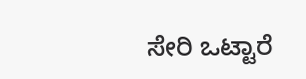ಸೇರಿ ಒಟ್ಟಾರೆ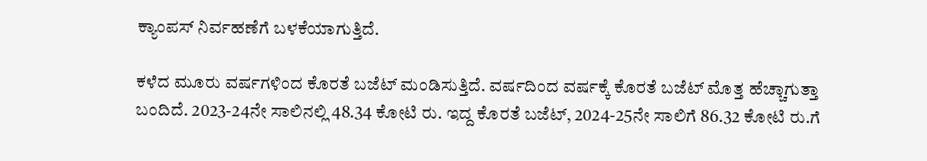ಕ್ಯಾಂಪಸ್ ನಿರ್ವಹಣೆಗೆ ಬಳಕೆಯಾಗುತ್ತಿದೆ.

ಕಳೆದ ಮೂರು ವರ್ಷಗಳಿಂದ ಕೊರತೆ ಬಜೆಟ್ ಮಂಡಿಸುತ್ತಿದೆ. ವರ್ಷದಿಂದ ವರ್ಷಕ್ಕೆ ಕೊರತೆ ಬಜೆಟ್ ಮೊತ್ತ ಹೆಚ್ಚಾಗುತ್ತಾ ಬಂದಿದೆ. 2023-24ನೇ ಸಾಲಿನಲ್ಲಿ 48.34 ಕೋಟಿ ರು. ಇದ್ದ ಕೊರತೆ ಬಜೆಟ್, 2024-25ನೇ ಸಾಲಿಗೆ 86.32 ಕೋಟಿ ರು.ಗೆ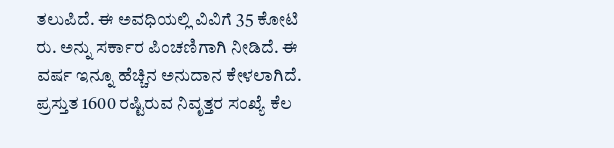ತಲುಪಿದೆ. ಈ ಅವಧಿಯಲ್ಲಿ ವಿವಿಗೆ 35 ಕೋಟಿ ರು. ಅನ್ನು ಸರ್ಕಾರ ಪಿಂಚಣಿಗಾಗಿ ನೀಡಿದೆ. ಈ ವರ್ಷ ಇನ್ನೂ ಹೆಚ್ಚಿನ ಅನುದಾನ ಕೇಳಲಾಗಿದೆ. ಪ್ರಸ್ತುತ 1600 ರಷ್ಟಿರುವ ನಿವೃತ್ತರ ಸಂಖ್ಯೆ ಕೆಲ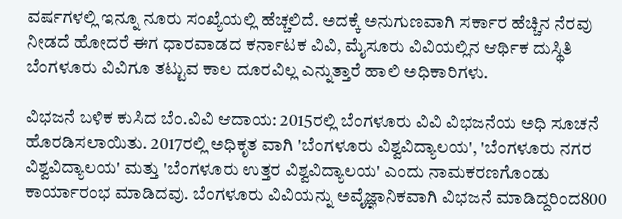ವರ್ಷಗಳಲ್ಲಿ ಇನ್ನೂ ನೂರು ಸಂಖ್ಯೆಯಲ್ಲಿ ಹೆಚ್ಚಲಿದೆ. ಅದಕ್ಕೆ ಅನುಗುಣವಾಗಿ ಸರ್ಕಾರ ಹೆಚ್ಚಿನ ನೆರವು ನೀಡದೆ ಹೋದರೆ ಈಗ ಧಾರವಾಡದ ಕರ್ನಾಟಕ ವಿವಿ, ಮೈಸೂರು ವಿವಿಯಲ್ಲಿನ ಆರ್ಥಿಕ ದುಸ್ಥಿತಿ ಬೆಂಗಳೂರು ವಿವಿಗೂ ತಟ್ಟುವ ಕಾಲ ದೂರವಿಲ್ಲ ಎನ್ನುತ್ತಾರೆ ಹಾಲಿ ಅಧಿಕಾರಿಗಳು.

ವಿಭಜನೆ ಬಳಿಕ ಕುಸಿದ ಬೆಂ.ವಿವಿ ಆದಾಯ: 2015ರಲ್ಲಿ ಬೆಂಗಳೂರು ವಿವಿ ವಿಭಜನೆಯ ಅಧಿ ಸೂಚನೆ ಹೊರಡಿಸಲಾಯಿತು. 2017ರಲ್ಲಿ ಅಧಿಕೃತ ವಾಗಿ 'ಬೆಂಗಳೂರು ವಿಶ್ವವಿದ್ಯಾಲಯ', 'ಬೆಂಗಳೂರು ನಗರ ವಿಶ್ವವಿದ್ಯಾಲಯ' ಮತ್ತು 'ಬೆಂಗಳೂರು ಉತ್ತರ ವಿಶ್ವವಿದ್ಯಾಲಯ' ಎಂದು ನಾಮಕರಣಗೊಂಡು ಕಾರ್ಯಾರಂಭ ಮಾಡಿದವು. ಬೆಂಗಳೂರು ವಿವಿಯನ್ನು ಅವೈಜ್ಞಾನಿಕವಾಗಿ ವಿಭಜನೆ ಮಾಡಿದ್ದರಿಂದ800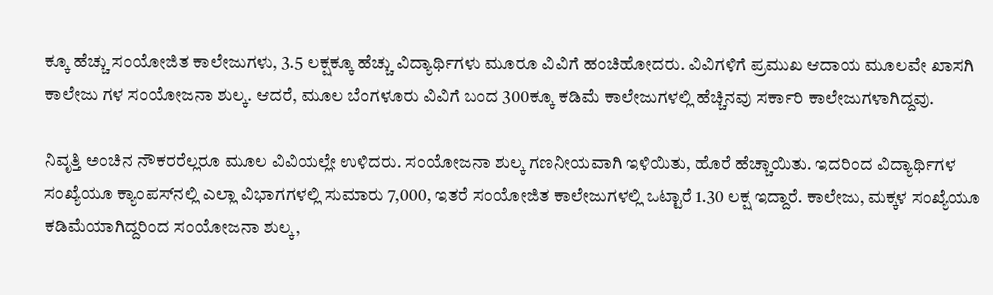ಕ್ಕೂ ಹೆಚ್ಚು ಸಂಯೋಜಿತ ಕಾಲೇಜುಗಳು, 3.5 ಲಕ್ಷಕ್ಕೂ ಹೆಚ್ಚು ವಿದ್ಯಾರ್ಥಿಗಳು ಮೂರೂ ವಿವಿಗೆ ಹಂಚಿಹೋದರು. ವಿವಿಗಳಿಗೆ ಪ್ರಮುಖ ಆದಾಯ ಮೂಲವೇ ಖಾಸಗಿ ಕಾಲೇಜು ಗಳ ಸಂಯೋಜನಾ ಶುಲ್ಕ. ಆದರೆ, ಮೂಲ ಬೆಂಗಳೂರು ವಿವಿಗೆ ಬಂದ 300ಕ್ಕೂ ಕಡಿಮೆ ಕಾಲೇಜುಗಳಲ್ಲಿ ಹೆಚ್ಚಿನವು ಸರ್ಕಾರಿ ಕಾಲೇಜುಗಳಾಗಿದ್ದವು.

ನಿವೃತ್ತಿ ಅಂಚಿನ ನೌಕರರೆಲ್ಲರೂ ಮೂಲ ವಿವಿಯಲ್ಲೇ ಉಳಿದರು. ಸಂಯೋಜನಾ ಶುಲ್ಕ ಗಣನೀಯವಾಗಿ ಇಳಿಯಿತು, ಹೊರೆ ಹೆಚ್ಚಾಯಿತು. ಇದರಿಂದ ವಿದ್ಯಾರ್ಥಿಗಳ ಸಂಖ್ಯೆಯೂ ಕ್ಯಾಂಪಸ್‌ನಲ್ಲಿ ಎಲ್ಲಾ ವಿಭಾಗಗಳಲ್ಲಿ ಸುಮಾರು 7,000, ಇತರೆ ಸಂಯೋಜಿತ ಕಾಲೇಜುಗಳಲ್ಲಿ ಒಟ್ಟಾರೆ 1.30 ಲಕ್ಷ ಇದ್ದಾರೆ. ಕಾಲೇಜು, ಮಕ್ಕಳ ಸಂಖ್ಯೆಯೂ ಕಡಿಮೆಯಾಗಿದ್ದರಿಂದ ಸಂಯೋಜನಾ ಶುಲ್ಕ,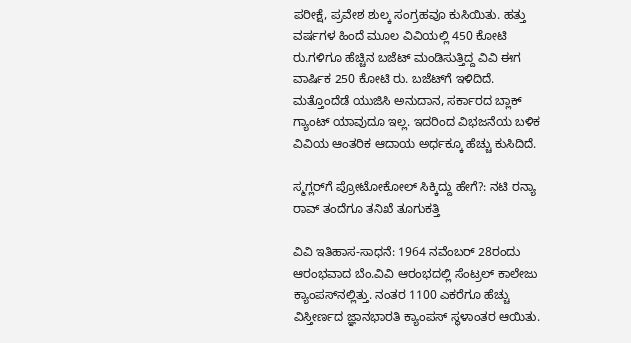ಪರೀಕ್ಷೆ, ಪ್ರವೇಶ ಶುಲ್ಕ ಸಂಗ್ರಹವೂ ಕುಸಿಯಿತು. ಹತ್ತು ವರ್ಷಗಳ ಹಿಂದೆ ಮೂಲ ವಿವಿಯಲ್ಲಿ 450 ಕೋಟಿ ರು.ಗಳಿಗೂ ಹೆಚ್ಚಿನ ಬಜೆಟ್ ಮಂಡಿಸುತ್ತಿದ್ದ ವಿವಿ ಈಗ ವಾರ್ಷಿಕ 250 ಕೋಟಿ ರು. ಬಜೆಟ್‌ಗೆ ಇಳಿದಿದೆ. ಮತ್ತೊಂದೆಡೆ ಯುಜಿಸಿ ಅನುದಾನ, ಸರ್ಕಾರದ ಬ್ಲಾಕ್ ಗ್ಯಾಂಟ್ ಯಾವುದೂ ಇಲ್ಲ. ಇದರಿಂದ ವಿಭಜನೆಯ ಬಳಿಕ ವಿವಿಯ ಆಂತರಿಕ ಆದಾಯ ಅರ್ಧಕ್ಕೂ ಹೆಚ್ಚು ಕುಸಿದಿದೆ.

ಸ್ಮಗ್ಲರ್‌ಗೆ ಪ್ರೋಟೋಕೋಲ್‌ ಸಿಕ್ಕಿದ್ದು ಹೇಗೆ?: ನಟಿ ರನ್ಯಾ ರಾವ್ ತಂದೆಗೂ ತನಿಖೆ ತೂಗುಕತ್ತಿ

ವಿವಿ ಇತಿಹಾಸ-ಸಾಧನೆ: 1964 ನವೆಂಬರ್ 28ರಂದು ಆರಂಭವಾದ ಬೆಂ.ವಿವಿ ಆರಂಭದಲ್ಲಿ ಸೆಂಟ್ರಲ್ ಕಾಲೇಜು ಕ್ಯಾಂಪಸ್‌ನಲ್ಲಿತ್ತು. ನಂತರ 1100 ಎಕರೆಗೂ ಹೆಚ್ಚು ವಿಸ್ತೀರ್ಣದ ಜ್ಞಾನಭಾರತಿ ಕ್ಯಾಂಪಸ್‌ ಸ್ಥಳಾಂತರ ಆಯಿತು.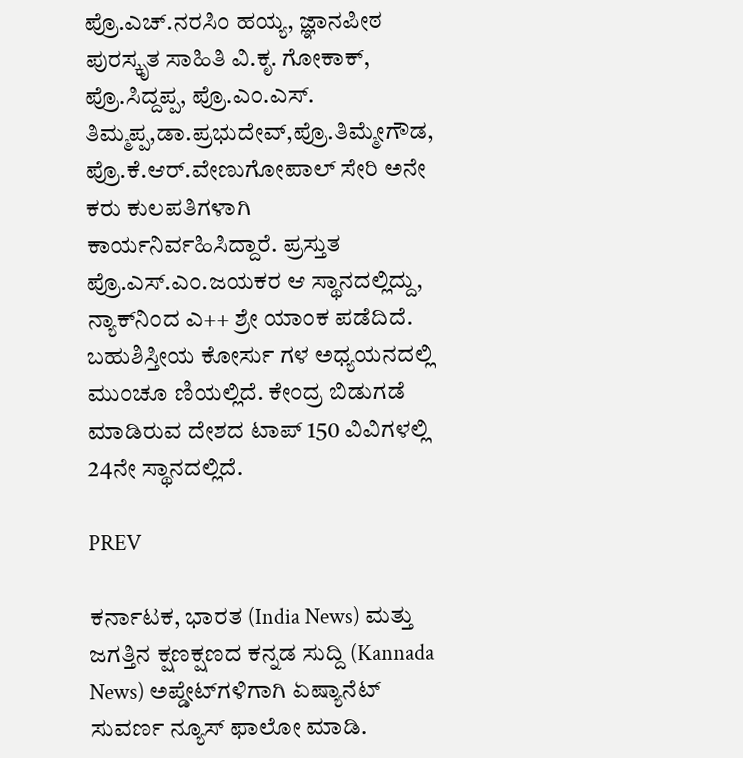ಪ್ರೊ.ಎಚ್.ನರಸಿಂ ಹಯ್ಯ, ಜ್ಞಾನಪೀಠ ಪುರಸ್ಕೃತ ಸಾಹಿತಿ ವಿ.ಕೃ. ಗೋಕಾಕ್, ಪ್ರೊ.ಸಿದ್ದಪ್ಪ, ಪ್ರೊ.ಎಂ.ಎಸ್. ತಿಮ್ಮಪ್ಪ,ಡಾ.ಪ್ರಭುದೇವ್,ಪ್ರೊ.ತಿಮ್ಮೇಗೌಡ, ಪ್ರೊ.ಕೆ.ಆರ್.ವೇಣುಗೋಪಾಲ್ ಸೇರಿ ಅನೇ ಕರು ಕುಲಪತಿಗಳಾಗಿ ಕಾರ್ಯನಿರ್ವಹಿಸಿದ್ದಾರೆ. ಪ್ರಸ್ತುತ ಪ್ರೊ.ಎಸ್.ಎಂ.ಜಯಕರ ಆ ಸ್ಥಾನದಲ್ಲಿದ್ದು, ನ್ಯಾಕ್‌ನಿಂದ ಎ++ ಶ್ರೇ ಯಾಂಕ ಪಡೆದಿದೆ. ಬಹುಶಿಸ್ತೀಯ ಕೋರ್ಸು ಗಳ ಅಧ್ಯಯನದಲ್ಲಿ ಮುಂಚೂ ಣಿಯಲ್ಲಿದೆ. ಕೇಂದ್ರ ಬಿಡುಗಡೆ ಮಾಡಿರುವ ದೇಶದ ಟಾಪ್ 150 ವಿವಿಗಳಲ್ಲಿ 24ನೇ ಸ್ಥಾನದಲ್ಲಿದೆ.

PREV

ಕರ್ನಾಟಕ, ಭಾರತ (India News) ಮತ್ತು ಜಗತ್ತಿನ ಕ್ಷಣಕ್ಷಣದ ಕನ್ನಡ ಸುದ್ದಿ (Kannada News) ಅಪ್ಡೇಟ್‌ಗಳಿಗಾಗಿ ಏಷ್ಯಾನೆಟ್ ಸುವರ್ಣ ನ್ಯೂಸ್‌ ಫಾಲೋ ಮಾಡಿ.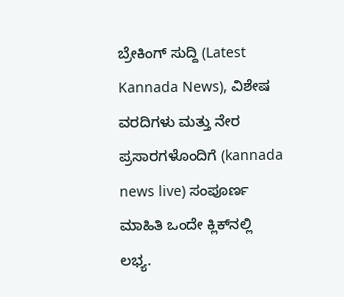ಬ್ರೇಕಿಂಗ್ ಸುದ್ದಿ (Latest Kannada News), ವಿಶೇಷ ವರದಿಗಳು ಮತ್ತು ನೇರ ಪ್ರಸಾರಗಳೊಂದಿಗೆ (kannada news live) ಸಂಪೂರ್ಣ ಮಾಹಿತಿ ಒಂದೇ ಕ್ಲಿಕ್‌ನಲ್ಲಿ ಲಭ್ಯ.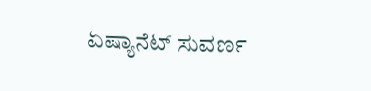ಏಷ್ಯಾನೆಟ್ ಸುವರ್ಣ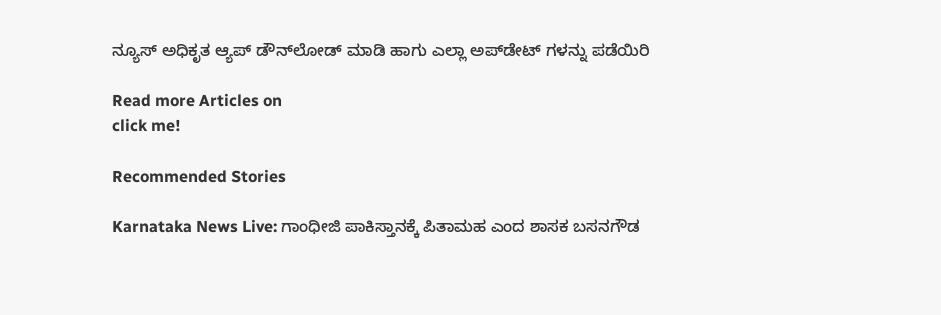ನ್ಯೂಸ್ ಅಧಿಕೃತ ಆ್ಯಪ್ ಡೌನ್‌ಲೋಡ್ ಮಾಡಿ ಹಾಗು ಎಲ್ಲಾ ಅಪ್‌ಡೇಟ್ ಗಳನ್ನು ಪಡೆಯಿರಿ

Read more Articles on
click me!

Recommended Stories

Karnataka News Live: ಗಾಂಧೀಜಿ ಪಾಕಿಸ್ತಾನಕ್ಕೆ ಪಿತಾಮಹ ಎಂದ ಶಾಸಕ ಬಸನಗೌಡ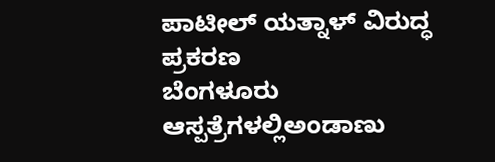ಪಾಟೀಲ್‌ ಯತ್ನಾಳ್‌ ವಿರುದ್ಧ ಪ್ರಕರಣ
ಬೆಂಗಳೂರು ಆಸ್ಪತ್ರೆಗಳಲ್ಲಿಅಂಡಾಣು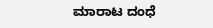ಮಾರಾಟ ದಂಧೆ